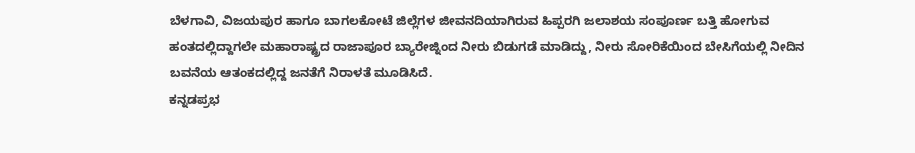ಬೆಳಗಾವಿ, ವಿಜಯಪುರ ಹಾಗೂ ಬಾಗಲಕೋಟೆ ಜಿಲ್ಲೆಗಳ ಜೀವನದಿಯಾಗಿರುವ ಹಿಪ್ಪರಗಿ ಜಲಾಶಯ ಸಂಪೂರ್ಣ ಬತ್ತಿ ಹೋಗುವ ಹಂತದಲ್ಲಿದ್ದಾಗಲೇ ಮಹಾರಾಷ್ಟ್ರದ ರಾಜಾಪೂರ ಬ್ಯಾರೇಜ್ನಿಂದ ನೀರು ಬಿಡುಗಡೆ ಮಾಡಿದ್ದು, ನೀರು ಸೋರಿಕೆಯಿಂದ ಬೇಸಿಗೆಯಲ್ಲಿ ನೀದಿನ ಬವನೆಯ ಆತಂಕದಲ್ಲಿದ್ದ ಜನತೆಗೆ ನಿರಾಳತೆ ಮೂಡಿಸಿದೆ.
ಕನ್ನಡಪ್ರಭ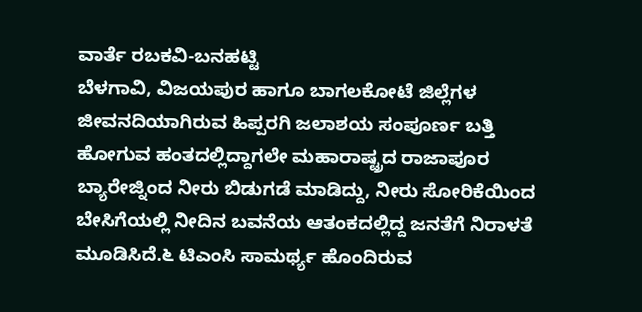ವಾರ್ತೆ ರಬಕವಿ-ಬನಹಟ್ಟಿ
ಬೆಳಗಾವಿ, ವಿಜಯಪುರ ಹಾಗೂ ಬಾಗಲಕೋಟೆ ಜಿಲ್ಲೆಗಳ ಜೀವನದಿಯಾಗಿರುವ ಹಿಪ್ಪರಗಿ ಜಲಾಶಯ ಸಂಪೂರ್ಣ ಬತ್ತಿ ಹೋಗುವ ಹಂತದಲ್ಲಿದ್ದಾಗಲೇ ಮಹಾರಾಷ್ಟ್ರದ ರಾಜಾಪೂರ ಬ್ಯಾರೇಜ್ನಿಂದ ನೀರು ಬಿಡುಗಡೆ ಮಾಡಿದ್ದು, ನೀರು ಸೋರಿಕೆಯಿಂದ ಬೇಸಿಗೆಯಲ್ಲಿ ನೀದಿನ ಬವನೆಯ ಆತಂಕದಲ್ಲಿದ್ದ ಜನತೆಗೆ ನಿರಾಳತೆ ಮೂಡಿಸಿದೆ.೬ ಟಿಎಂಸಿ ಸಾಮರ್ಥ್ಯ ಹೊಂದಿರುವ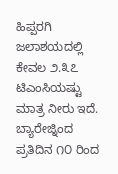ಹಿಪ್ಪರಗಿ ಜಲಾಶಯದಲ್ಲಿ ಕೇವಲ ೨.೩೭ ಟಿಎಂಸಿಯಷ್ಟು ಮಾತ್ರ ನೀರು ಇದೆ. ಬ್ಯಾರೇಜ್ನಿಂದ ಪ್ರತಿದಿನ ೧೦ ರಿಂದ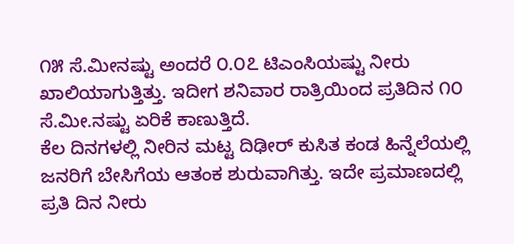೧೫ ಸೆ.ಮೀನಷ್ಟು ಅಂದರೆ ೦.೦೭ ಟಿಎಂಸಿಯಷ್ಟು ನೀರು ಖಾಲಿಯಾಗುತ್ತಿತ್ತು. ಇದೀಗ ಶನಿವಾರ ರಾತ್ರಿಯಿಂದ ಪ್ರತಿದಿನ ೧೦ ಸೆ.ಮೀ.ನಷ್ಟು ಏರಿಕೆ ಕಾಣುತ್ತಿದೆ.
ಕೆಲ ದಿನಗಳಲ್ಲಿ ನೀರಿನ ಮಟ್ಟ ದಿಢೀರ್ ಕುಸಿತ ಕಂಡ ಹಿನ್ನೆಲೆಯಲ್ಲಿ ಜನರಿಗೆ ಬೇಸಿಗೆಯ ಆತಂಕ ಶುರುವಾಗಿತ್ತು. ಇದೇ ಪ್ರಮಾಣದಲ್ಲಿ ಪ್ರತಿ ದಿನ ನೀರು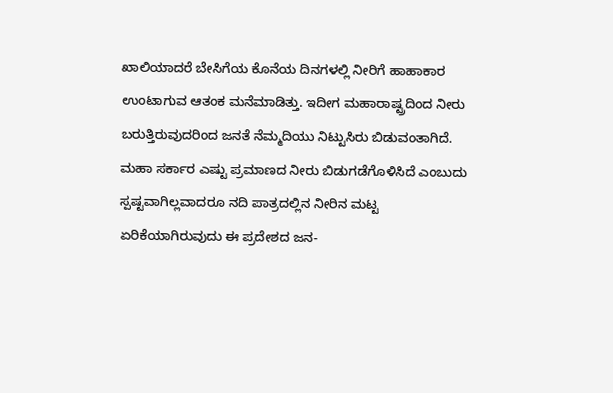ಖಾಲಿಯಾದರೆ ಬೇಸಿಗೆಯ ಕೊನೆಯ ದಿನಗಳಲ್ಲಿ ನೀರಿಗೆ ಹಾಹಾಕಾರ ಉಂಟಾಗುವ ಆತಂಕ ಮನೆಮಾಡಿತ್ತು. ಇದೀಗ ಮಹಾರಾಷ್ಟ್ರದಿಂದ ನೀರು ಬರುತ್ತಿರುವುದರಿಂದ ಜನತೆ ನೆಮ್ಮದಿಯು ನಿಟ್ಟುಸಿರು ಬಿಡುವಂತಾಗಿದೆ.
ಮಹಾ ಸರ್ಕಾರ ಎಷ್ಟು ಪ್ರಮಾಣದ ನೀರು ಬಿಡುಗಡೆಗೊಳಿಸಿದೆ ಎಂಬುದು ಸ್ಪಷ್ಟವಾಗಿಲ್ಲವಾದರೂ ನದಿ ಪಾತ್ರದಲ್ಲಿನ ನೀರಿನ ಮಟ್ಟ ಏರಿಕೆಯಾಗಿರುವುದು ಈ ಪ್ರದೇಶದ ಜನ-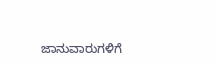ಜಾನುವಾರುಗಳಿಗೆ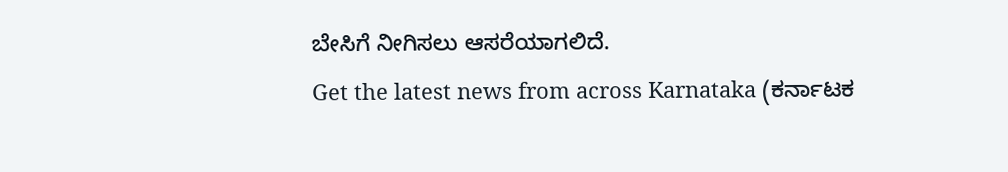ಬೇಸಿಗೆ ನೀಗಿಸಲು ಆಸರೆಯಾಗಲಿದೆ.
Get the latest news from across Karnataka (ಕರ್ನಾಟಕ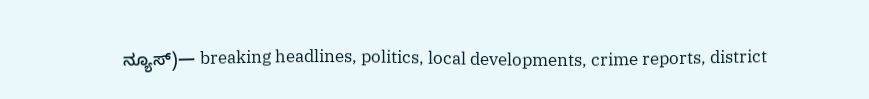ನ್ಯೂಸ್)— breaking headlines, politics, local developments, crime reports, district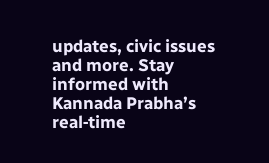updates, civic issues and more. Stay informed with Kannada Prabha’s real‑time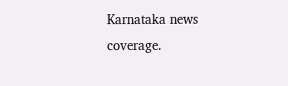Karnataka news coverage.